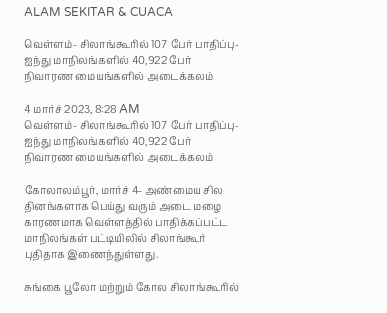ALAM SEKITAR & CUACA

வெள்ளம்- சிலாங்கூரில் 107 பேர் பாதிப்பு- ஐந்து மாநிலங்களில் 40,922 பேர் நிவாரண மையங்களில் அடைக்கலம்

4 மார்ச் 2023, 8:28 AM
வெள்ளம்- சிலாங்கூரில் 107 பேர் பாதிப்பு- ஐந்து மாநிலங்களில் 40,922 பேர் நிவாரண மையங்களில் அடைக்கலம்

கோலாலம்பூர், மார்ச் 4- அண்மைய சில தினங்களாக பெய்து வரும் அடை மழை காரணமாக வெள்ளத்தில் பாதிக்கப்பட்ட மாநிலங்கள் பட்டியிலில் சிலாங்கூர் புதிதாக இணைந்துள்ளது.

சுங்கை பூலோ மற்றும் கோல சிலாங்கூரில்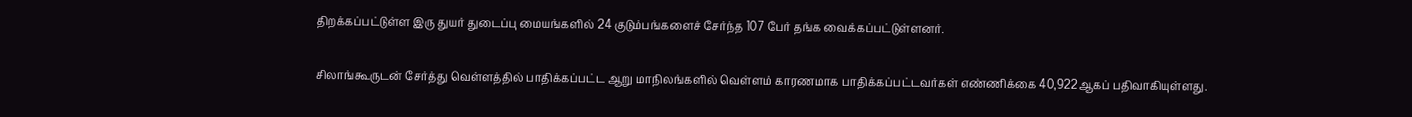திறக்கப்பட்டுள்ள இரு துயர் துடைப்பு மையங்களில் 24 குடும்பங்களைச் சேர்ந்த 107 பேர் தங்க வைக்கப்பட்டுள்ளனர்.

சிலாங்கூருடன் சேர்த்து வெள்ளத்தில் பாதிக்கப்பட்ட ஆறு மாநிலங்களில் வெள்ளம் காரணமாக பாதிக்கப்பட்டவர்கள் எண்ணிக்கை 40,922ஆகப் பதிவாகியுள்ளது.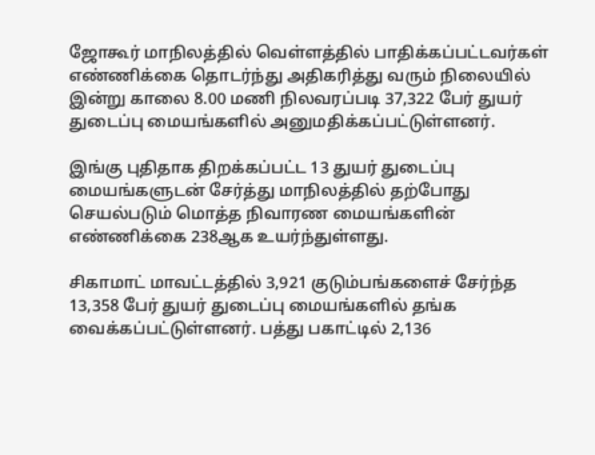ஜோகூர் மாநிலத்தில் வெள்ளத்தில் பாதிக்கப்பட்டவர்கள் எண்ணிக்கை தொடர்ந்து அதிகரித்து வரும் நிலையில் இன்று காலை 8.00 மணி நிலவரப்படி 37,322 பேர் துயர் துடைப்பு மையங்களில் அனுமதிக்கப்பட்டுள்ளனர்.

இங்கு புதிதாக திறக்கப்பட்ட 13 துயர் துடைப்பு மையங்களுடன் சேர்த்து மாநிலத்தில் தற்போது செயல்படும் மொத்த நிவாரண மையங்களின் எண்ணிக்கை 238ஆக உயர்ந்துள்ளது.

சிகாமாட் மாவட்டத்தில் 3,921 குடும்பங்களைச் சேர்ந்த 13,358 பேர் துயர் துடைப்பு மையங்களில் தங்க வைக்கப்பட்டுள்ளனர். பத்து பகாட்டில் 2,136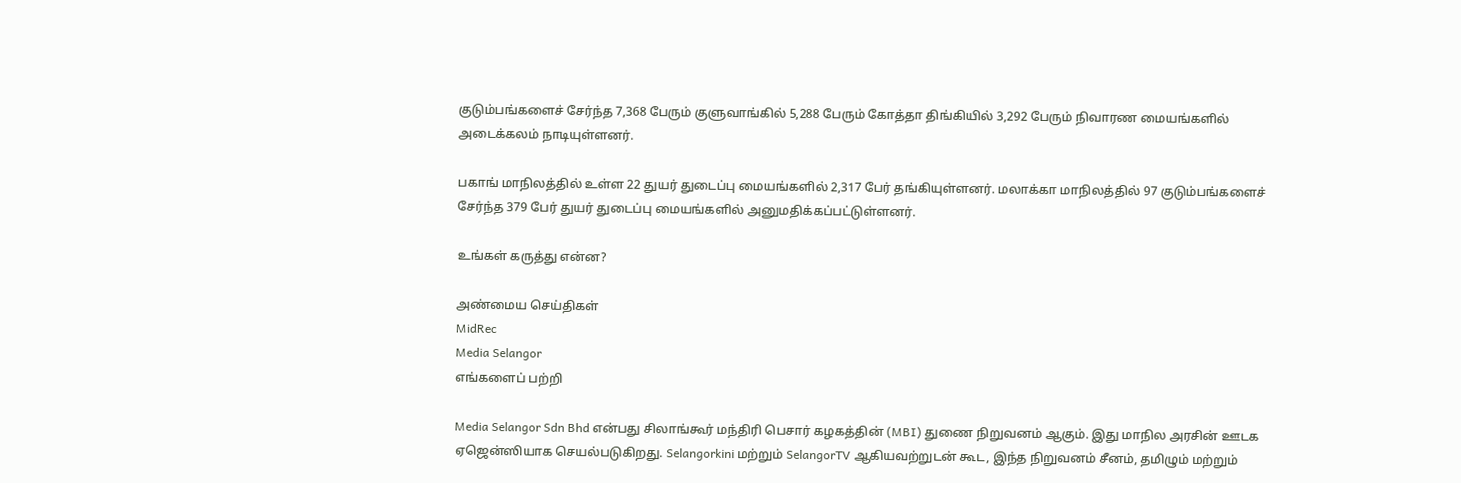குடும்பங்களைச் சேர்ந்த 7,368 பேரும் குளுவாங்கில் 5,288 பேரும் கோத்தா திங்கியில் 3,292 பேரும் நிவாரண மையங்களில் அடைக்கலம் நாடியுள்ளனர்.

பகாங் மாநிலத்தில் உள்ள 22 துயர் துடைப்பு மையங்களில் 2,317 பேர் தங்கியுள்ளனர். மலாக்கா மாநிலத்தில் 97 குடும்பங்களைச் சேர்ந்த 379 பேர் துயர் துடைப்பு மையங்களில் அனுமதிக்கப்பட்டுள்ளனர்.

உங்கள் கருத்து என்ன?

அண்மைய செய்திகள்
MidRec
Media Selangor
எங்களைப் பற்றி

Media Selangor Sdn Bhd என்பது சிலாங்கூர் மந்திரி பெசார் கழகத்தின் (MBI) துணை நிறுவனம் ஆகும். இது மாநில அரசின் ஊடக ஏஜென்ஸியாக செயல்படுகிறது. Selangorkini மற்றும் SelangorTV ஆகியவற்றுடன் கூட, இந்த நிறுவனம் சீனம், தமிழும் மற்றும்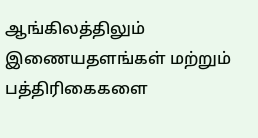ஆங்கிலத்திலும் இணையதளங்கள் மற்றும் பத்திரிகைகளை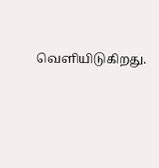வெளியிடுகிறது.